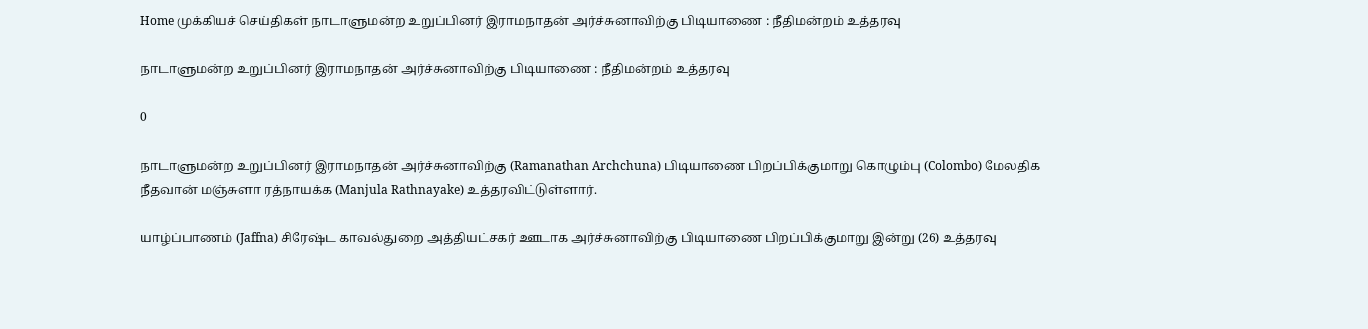Home முக்கியச் செய்திகள் நாடாளுமன்ற உறுப்பினர் இராமநாதன் அர்ச்சுனாவிற்கு பிடியாணை : நீதிமன்றம் உத்தரவு

நாடாளுமன்ற உறுப்பினர் இராமநாதன் அர்ச்சுனாவிற்கு பிடியாணை : நீதிமன்றம் உத்தரவு

0

நாடாளுமன்ற உறுப்பினர் இராமநாதன் அர்ச்சுனாவிற்கு (Ramanathan Archchuna) பிடியாணை பிறப்பிக்குமாறு கொழும்பு (Colombo) மேலதிக நீதவான் மஞ்சுளா ரத்நாயக்க (Manjula Rathnayake) உத்தரவிட்டுள்ளார்.

யாழ்ப்பாணம் (Jaffna) சிரேஷ்ட காவல்துறை அத்தியட்சகர் ஊடாக அர்ச்சுனாவிற்கு பிடியாணை பிறப்பிக்குமாறு இன்று (26) உத்தரவு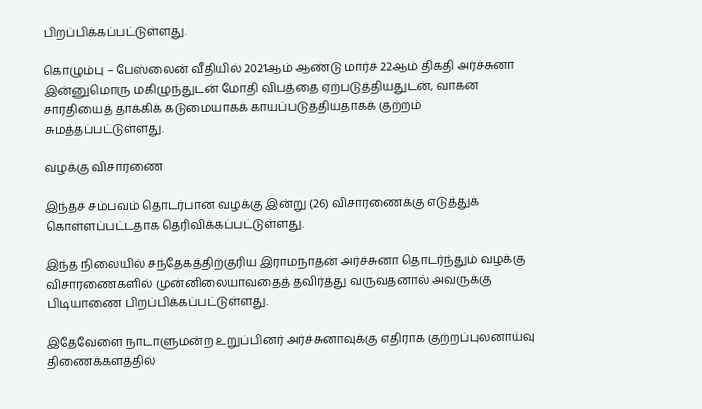பிறப்பிக்கப்பட்டுள்ளது.

கொழும்பு – பேஸ்லைன் வீதியில் 2021ஆம் ஆண்டு மார்ச் 22ஆம் திகதி அர்ச்சுனா இன்னுமொரு மகிழுந்துடன் மோதி விபத்தை ஏற்படுத்தியதுடன், வாகன சாரதியைத் தாக்கிக் கடுமையாகக் காயப்படுத்தியதாகக் குற்றம் சுமத்தப்பட்டுள்ளது.

வழக்கு விசாரணை

இந்தச் சம்பவம் தொடர்பான வழக்கு இன்று (26) விசாரணைக்கு எடுத்துக் கொள்ளப்பட்டதாக தெரிவிக்கப்பட்டுள்ளது.

இந்த நிலையில் சந்தேகத்திற்குரிய இராமநாதன் அர்ச்சுனா தொடர்ந்தும் வழக்கு விசாரணைகளில் முன்னிலையாவதைத் தவிர்த்து வருவதனால் அவருக்கு பிடியாணை பிறப்பிக்கப்பட்டுள்ளது.

இதேவேளை நாடாளுமன்ற உறுப்பினர் அர்ச்சுனாவுக்கு எதிராக குற்றப்புலனாய்வு திணைக்களத்தில்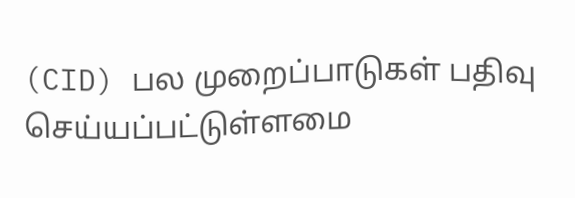(CID) பல முறைப்பாடுகள் பதிவு செய்யப்பட்டுள்ளமை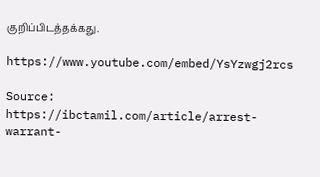குறிப்பிடத்தக்கது.

https://www.youtube.com/embed/YsYzwgj2rcs

Source: https://ibctamil.com/article/arrest-warrant-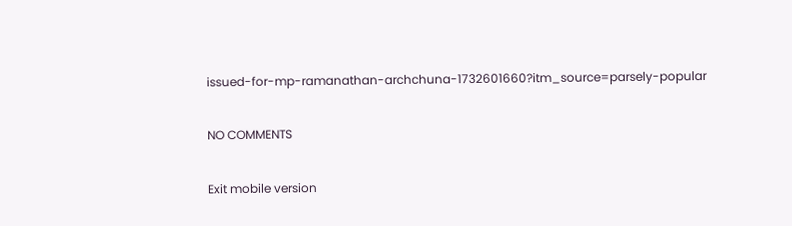issued-for-mp-ramanathan-archchuna-1732601660?itm_source=parsely-popular

NO COMMENTS

Exit mobile version